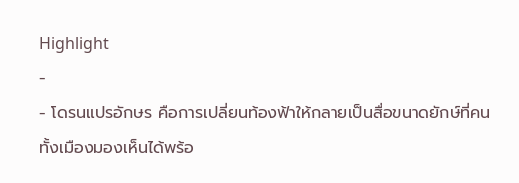Highlight
-
- โดรนแปรอักษร คือการเปลี่ยนท้องฟ้าให้กลายเป็นสื่อขนาดยักษ์ที่คนทั้งเมืองมองเห็นได้พร้อ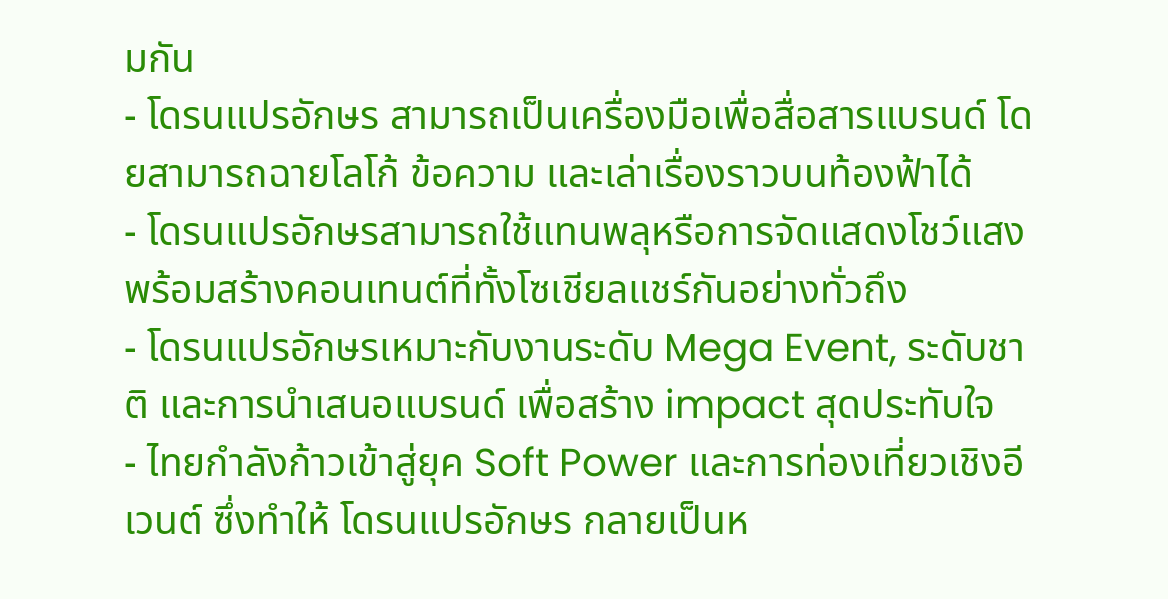มกัน
- โดรนแปรอักษร สามารถเป็นเครื่องมือเพื่อสื่อสารแบรนด์ โดยสามารถฉายโลโก้ ข้อความ และเล่าเรื่องราวบนท้องฟ้าได้
- โดรนแปรอักษรสามารถใช้แทนพลุหรือการจัดแสดงโชว์แสง พร้อมสร้างคอนเทนต์ที่ทั้งโซเชียลแชร์กันอย่างทั่วถึง
- โดรนแปรอักษรเหมาะกับงานระดับ Mega Event, ระดับชาติ และการนำเสนอแบรนด์ เพื่อสร้าง impact สุดประทับใจ
- ไทยกำลังก้าวเข้าสู่ยุค Soft Power และการท่องเที่ยวเชิงอีเวนต์ ซึ่งทำให้ โดรนแปรอักษร กลายเป็นห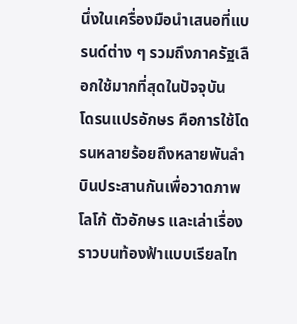นึ่งในเครื่องมือนำเสนอที่แบรนด์ต่าง ๆ รวมถึงภาครัฐเลือกใช้มากที่สุดในปัจจุบัน
โดรนแปรอักษร คือการใช้โดรนหลายร้อยถึงหลายพันลำบินประสานกันเพื่อวาดภาพ โลโก้ ตัวอักษร และเล่าเรื่องราวบนท้องฟ้าแบบเรียลไท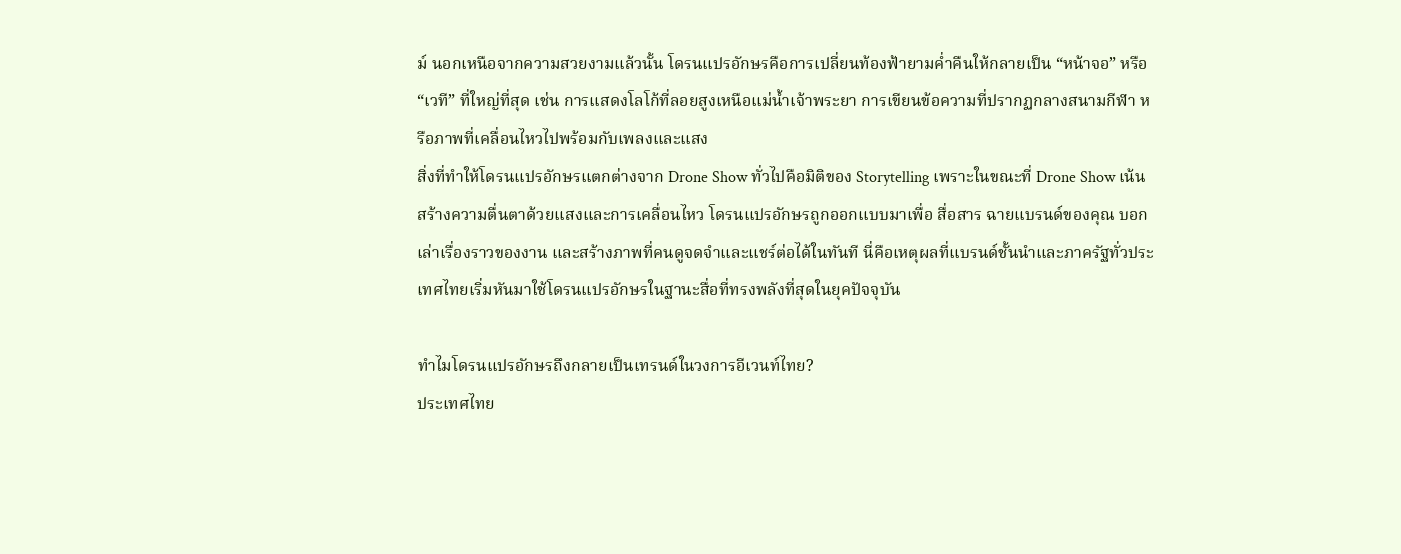ม์ นอกเหนือจากความสวยงามแล้วนั้น โดรนแปรอักษรคือการเปลี่ยนท้องฟ้ายามค่ำคืนให้กลายเป็น “หน้าจอ” หรือ “เวที” ที่ใหญ่ที่สุด เช่น การแสดงโลโก้ที่ลอยสูงเหนือแม่น้ำเจ้าพระยา การเขียนข้อความที่ปรากฏกลางสนามกีฬา หรือภาพที่เคลื่อนไหวไปพร้อมกับเพลงและแสง
สิ่งที่ทำให้โดรนแปรอักษรแตกต่างจาก Drone Show ทั่วไปคือมิติของ Storytelling เพราะในขณะที่ Drone Show เน้นสร้างความตื่นตาด้วยแสงและการเคลื่อนไหว โดรนแปรอักษรถูกออกแบบมาเพื่อ สื่อสาร ฉายแบรนด์ของคุณ บอกเล่าเรื่องราวของงาน และสร้างภาพที่คนดูจดจำและแชร์ต่อได้ในทันที นี่คือเหตุผลที่แบรนด์ชั้นนำและภาครัฐทั่วประเทศไทยเริ่มหันมาใช้โดรนแปรอักษรในฐานะสื่อที่ทรงพลังที่สุดในยุคปัจจุบัน

ทำไมโดรนแปรอักษรถึงกลายเป็นเทรนด์ในวงการอีเวนท์ไทย?
ประเทศไทย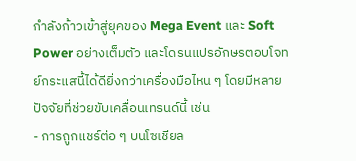กำลังก้าวเข้าสู่ยุคของ Mega Event และ Soft Power อย่างเต็มตัว และโดรนแปรอักษรตอบโจทย์กระแสนี้ได้ดียิ่งกว่าเครื่องมือไหน ๆ โดยมีหลายปัจจัยที่ช่วยขับเคลื่อนเทรนด์นี้ เช่น
- การถูกแชร์ต่อ ๆ บนโซเชียล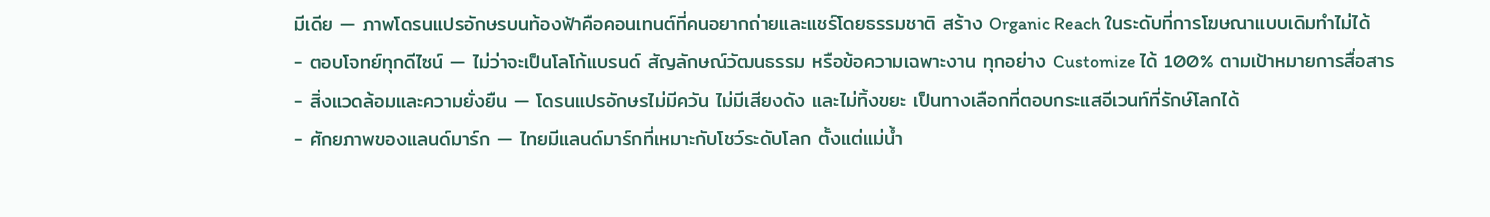มีเดีย — ภาพโดรนแปรอักษรบนท้องฟ้าคือคอนเทนต์ที่คนอยากถ่ายและแชร์โดยธรรมชาติ สร้าง Organic Reach ในระดับที่การโฆษณาแบบเดิมทำไม่ได้
- ตอบโจทย์ทุกดีไซน์ — ไม่ว่าจะเป็นโลโก้แบรนด์ สัญลักษณ์วัฒนธรรม หรือข้อความเฉพาะงาน ทุกอย่าง Customize ได้ 100% ตามเป้าหมายการสื่อสาร
- สิ่งแวดล้อมและความยั่งยืน — โดรนแปรอักษรไม่มีควัน ไม่มีเสียงดัง และไม่ทิ้งขยะ เป็นทางเลือกที่ตอบกระแสอีเวนท์ที่รักษ์โลกได้
- ศักยภาพของแลนด์มาร์ก — ไทยมีแลนด์มาร์กที่เหมาะกับโชว์ระดับโลก ตั้งแต่แม่น้ำ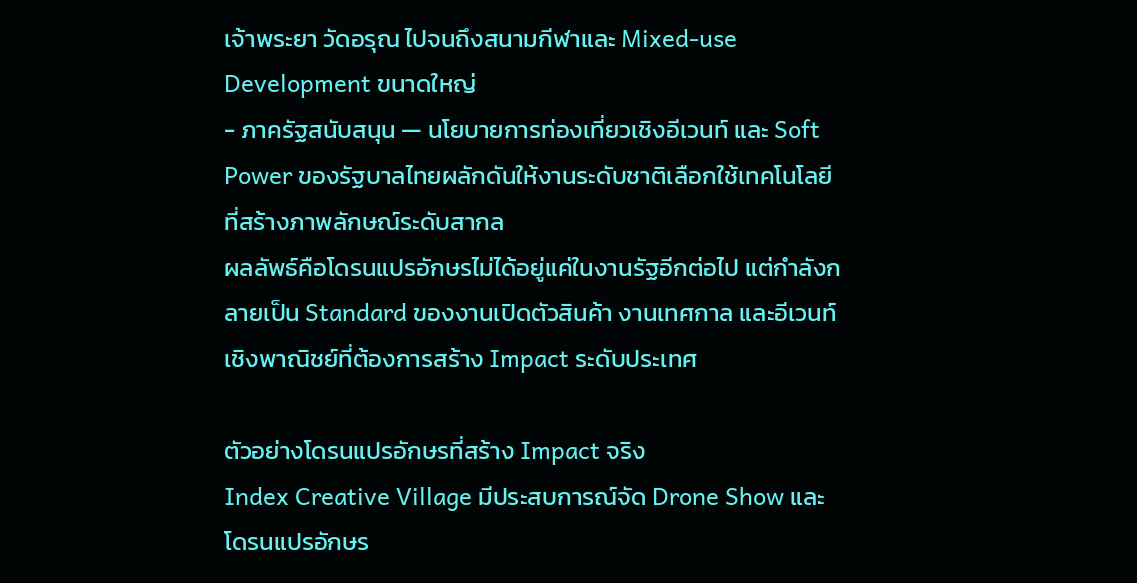เจ้าพระยา วัดอรุณ ไปจนถึงสนามกีฬาและ Mixed-use Development ขนาดใหญ่
- ภาครัฐสนับสนุน — นโยบายการท่องเที่ยวเชิงอีเวนท์ และ Soft Power ของรัฐบาลไทยผลักดันให้งานระดับชาติเลือกใช้เทคโนโลยีที่สร้างภาพลักษณ์ระดับสากล
ผลลัพธ์คือโดรนแปรอักษรไม่ได้อยู่แค่ในงานรัฐอีกต่อไป แต่กำลังกลายเป็น Standard ของงานเปิดตัวสินค้า งานเทศกาล และอีเวนท์เชิงพาณิชย์ที่ต้องการสร้าง Impact ระดับประเทศ

ตัวอย่างโดรนแปรอักษรที่สร้าง Impact จริง
Index Creative Village มีประสบการณ์จัด Drone Show และโดรนแปรอักษร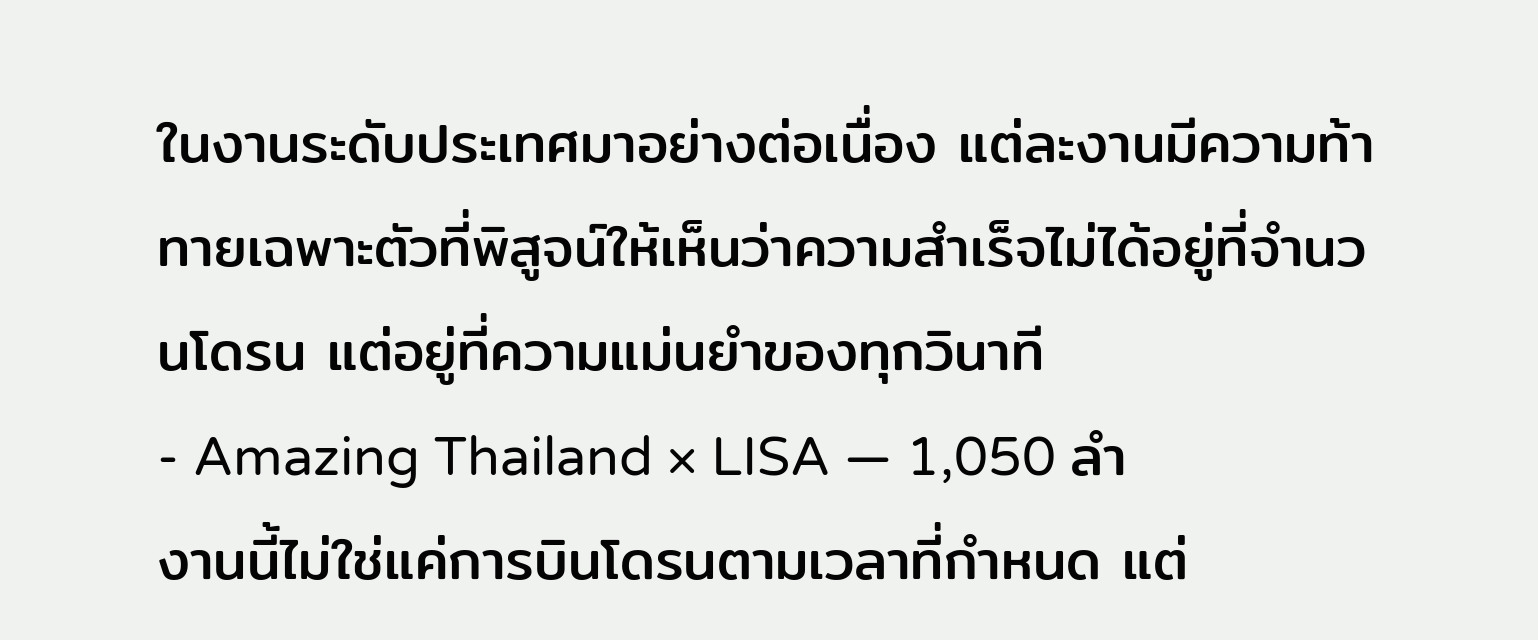ในงานระดับประเทศมาอย่างต่อเนื่อง แต่ละงานมีความท้าทายเฉพาะตัวที่พิสูจน์ให้เห็นว่าความสำเร็จไม่ได้อยู่ที่จำนวนโดรน แต่อยู่ที่ความแม่นยำของทุกวินาที
- Amazing Thailand × LISA — 1,050 ลำ
งานนี้ไม่ใช่แค่การบินโดรนตามเวลาที่กำหนด แต่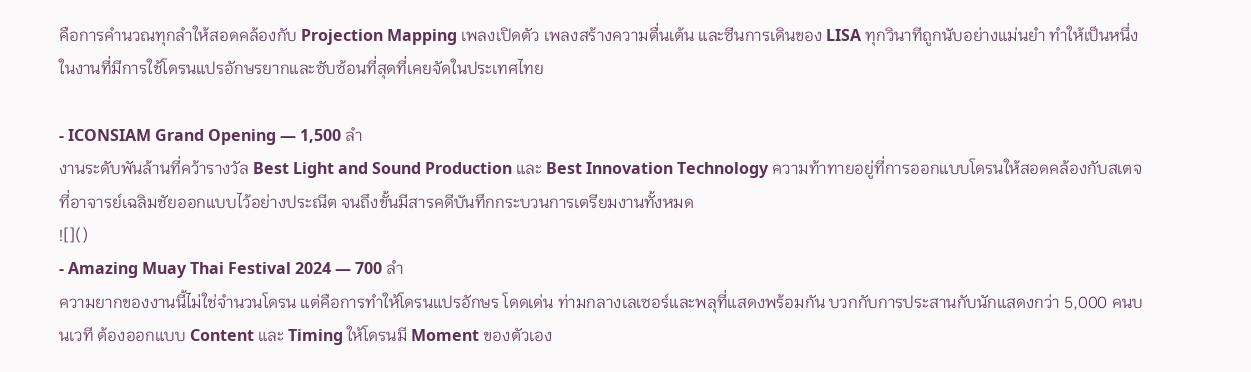คือการคำนวณทุกลำให้สอดคล้องกับ Projection Mapping เพลงเปิดตัว เพลงสร้างความตื่นเต้น และซีนการเดินของ LISA ทุกวินาทีถูกนับอย่างแม่นยำ ทำให้เป็นหนึ่งในงานที่มีการใช้โดรนแปรอักษรยากและซับซ้อนที่สุดที่เคยจัดในประเทศไทย

- ICONSIAM Grand Opening — 1,500 ลำ
งานระดับพันล้านที่คว้ารางวัล Best Light and Sound Production และ Best Innovation Technology ความท้าทายอยู่ที่การออกแบบโดรนให้สอดคล้องกับสเตจที่อาจารย์เฉลิมชัยออกแบบไว้อย่างประณีต จนถึงขั้นมีสารคดีบันทึกกระบวนการเตรียมงานทั้งหมด
![]()
- Amazing Muay Thai Festival 2024 — 700 ลำ
ความยากของงานนี้ไม่ใช่จำนวนโดรน แต่คือการทำให้โดรนแปรอักษร โดดเด่น ท่ามกลางเลเซอร์และพลุที่แสดงพร้อมกัน บวกกับการประสานกับนักแสดงกว่า 5,000 คนบนเวที ต้องออกแบบ Content และ Timing ให้โดรนมี Moment ของตัวเอง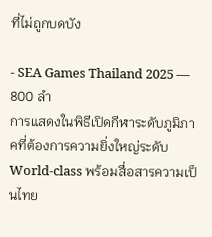ที่ไม่ถูกบดบัง

- SEA Games Thailand 2025 — 800 ลำ
การแสดงในพิธีเปิดกีฬาระดับภูมิภาคที่ต้องการความยิ่งใหญ่ระดับ World-class พร้อมสื่อสารความเป็นไทย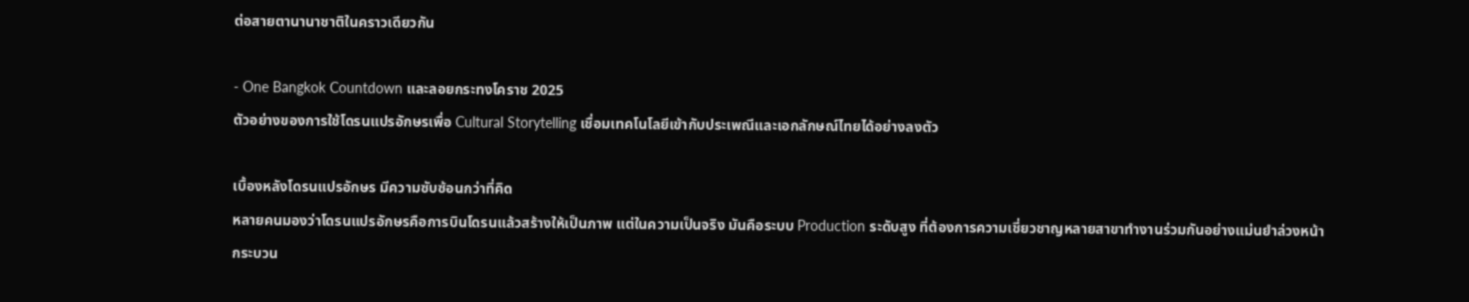ต่อสายตานานาชาติในคราวเดียวกัน

- One Bangkok Countdown และลอยกระทงโคราช 2025
ตัวอย่างของการใช้โดรนแปรอักษรเพื่อ Cultural Storytelling เชื่อมเทคโนโลยีเข้ากับประเพณีและเอกลักษณ์ไทยได้อย่างลงตัว

เบื้องหลังโดรนแปรอักษร มีความซับซ้อนกว่าที่คิด
หลายคนมองว่าโดรนแปรอักษรคือการบินโดรนแล้วสร้างให้เป็นภาพ แต่ในความเป็นจริง มันคือระบบ Production ระดับสูง ที่ต้องการความเชี่ยวชาญหลายสาขาทำงานร่วมกันอย่างแม่นยำล่วงหน้า
กระบวน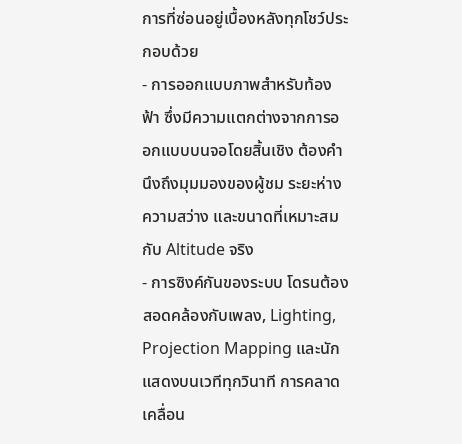การที่ซ่อนอยู่เบื้องหลังทุกโชว์ประกอบด้วย
- การออกแบบภาพสำหรับท้องฟ้า ซึ่งมีความแตกต่างจากการออกแบบบนจอโดยสิ้นเชิง ต้องคำนึงถึงมุมมองของผู้ชม ระยะห่าง ความสว่าง และขนาดที่เหมาะสมกับ Altitude จริง
- การซิงค์กันของระบบ โดรนต้องสอดคล้องกับเพลง, Lighting, Projection Mapping และนักแสดงบนเวทีทุกวินาที การคลาดเคลื่อน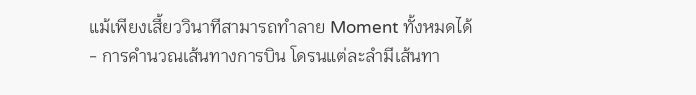แม้เพียงเสี้ยววินาทีสามารถทำลาย Moment ทั้งหมดได้
- การคำนวณเส้นทางการบิน โดรนแต่ละลำมีเส้นทา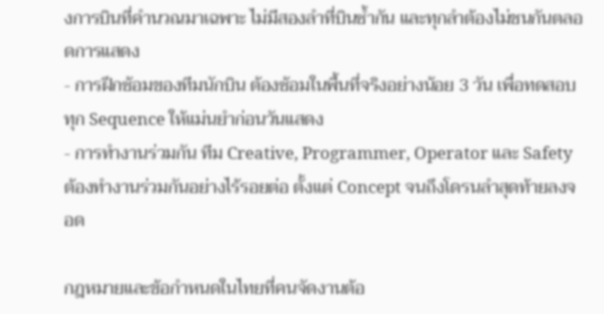งการบินที่คำนวณมาเฉพาะ ไม่มีสองลำที่บินซ้ำกัน และทุกลำต้องไม่ชนกันตลอดการแสดง
- การฝึกซ้อมของทีมนักบิน ต้องซ้อมในพื้นที่จริงอย่างน้อย 3 วัน เพื่อทดสอบทุก Sequence ให้แม่นยำก่อนวันแสดง
- การทำงานร่วมกัน ทีม Creative, Programmer, Operator และ Safety ต้องทำงานร่วมกันอย่างไร้รอยต่อ ตั้งแต่ Concept จนถึงโดรนลำสุดท้ายลงจอด

กฎหมายและข้อกำหนดในไทยที่คนจัดงานต้อ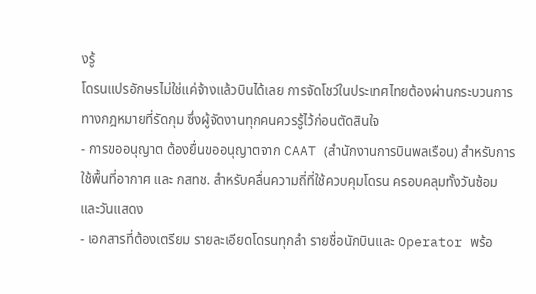งรู้
โดรนแปรอักษรไม่ใช่แค่จ้างแล้วบินได้เลย การจัดโชว์ในประเทศไทยต้องผ่านกระบวนการทางกฎหมายที่รัดกุม ซึ่งผู้จัดงานทุกคนควรรู้ไว้ก่อนตัดสินใจ
- การขออนุญาต ต้องยื่นขออนุญาตจาก CAAT (สำนักงานการบินพลเรือน) สำหรับการใช้พื้นที่อากาศ และ กสทช. สำหรับคลื่นความถี่ที่ใช้ควบคุมโดรน ครอบคลุมทั้งวันซ้อมและวันแสดง
- เอกสารที่ต้องเตรียม รายละเอียดโดรนทุกลำ รายชื่อนักบินและ Operator พร้อ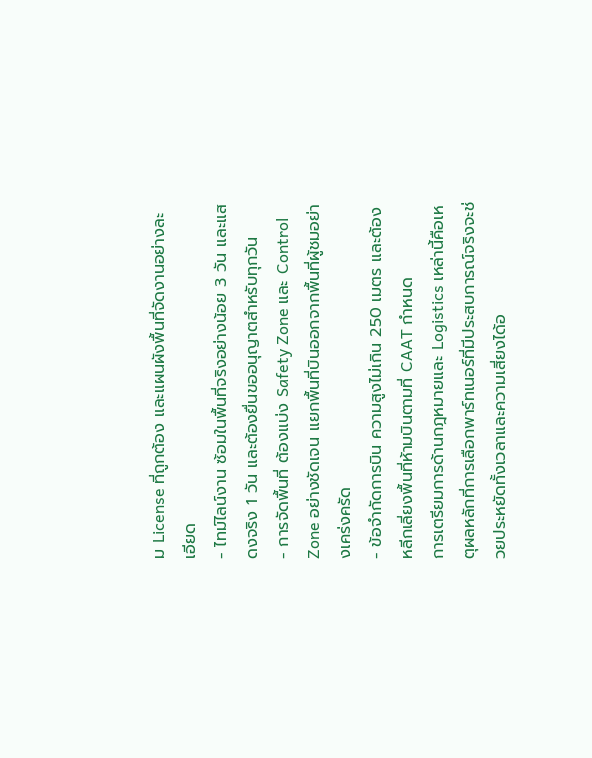ม License ที่ถูกต้อง และแผนผังพื้นที่จัดงานอย่างละเอียด
- ไทม์ไลน์งาน ซ้อมในพื้นที่จริงอย่างน้อย 3 วัน และแสดงจริง 1 วัน และต้องยื่นขออนุญาตสำหรับทุกวัน
- การจัดพื้นที่ ต้องแบ่ง Safety Zone และ Control Zone อย่างชัดเจน แยกพื้นที่บินออกจากพื้นที่ผู้ชมอย่างเคร่งครัด
- ข้อจำกัดการบิน ความสูงไม่เกิน 250 เมตร และต้องหลีกเลี่ยงพื้นที่ห้ามบินตามที่ CAAT กำหนด
การเตรียมการด้านกฎหมายและ Logistics เหล่านี้คือเหตุผลหลักที่การเลือกพาร์ทเนอร์ที่มีประสบการณ์จริงจะช่วยประหยัดทั้งเวลาและความเสี่ยงได้อ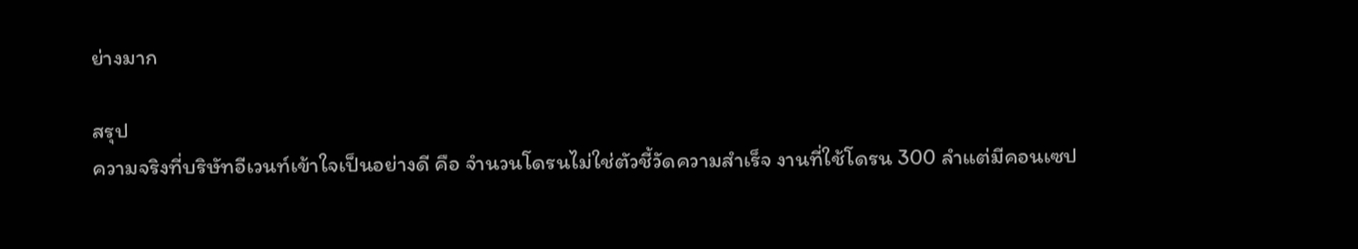ย่างมาก

สรุป
ความจริงที่บริษัทอีเวนท์เข้าใจเป็นอย่างดี คือ จำนวนโดรนไม่ใช่ตัวชี้วัดความสำเร็จ งานที่ใช้โดรน 300 ลำแต่มีคอนเซป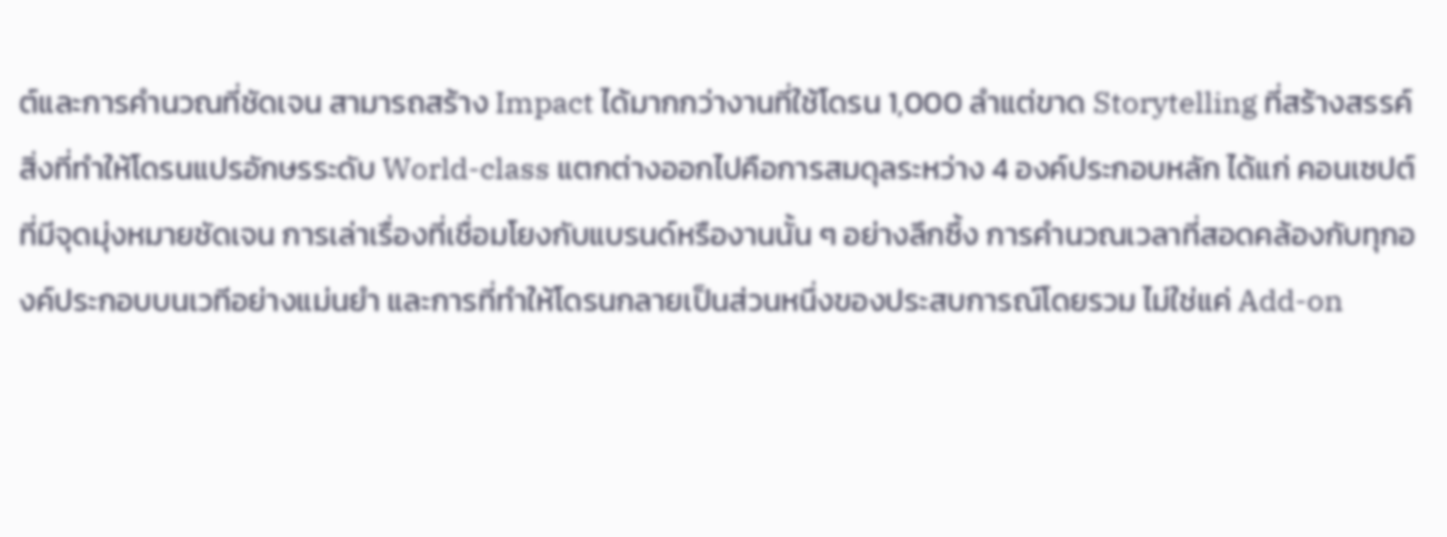ต์และการคำนวณที่ชัดเจน สามารถสร้าง Impact ได้มากกว่างานที่ใช้โดรน 1,000 ลำแต่ขาด Storytelling ที่สร้างสรรค์
สิ่งที่ทำให้โดรนแปรอักษรระดับ World-class แตกต่างออกไปคือการสมดุลระหว่าง 4 องค์ประกอบหลัก ได้แก่ คอนเซปต์ที่มีจุดมุ่งหมายชัดเจน การเล่าเรื่องที่เชื่อมโยงกับแบรนด์หรืองานนั้น ๆ อย่างลึกซึ้ง การคำนวณเวลาที่สอดคล้องกับทุกองค์ประกอบบนเวทีอย่างแม่นยำ และการที่ทำให้โดรนกลายเป็นส่วนหนึ่งของประสบการณ์โดยรวม ไม่ใช่แค่ Add-on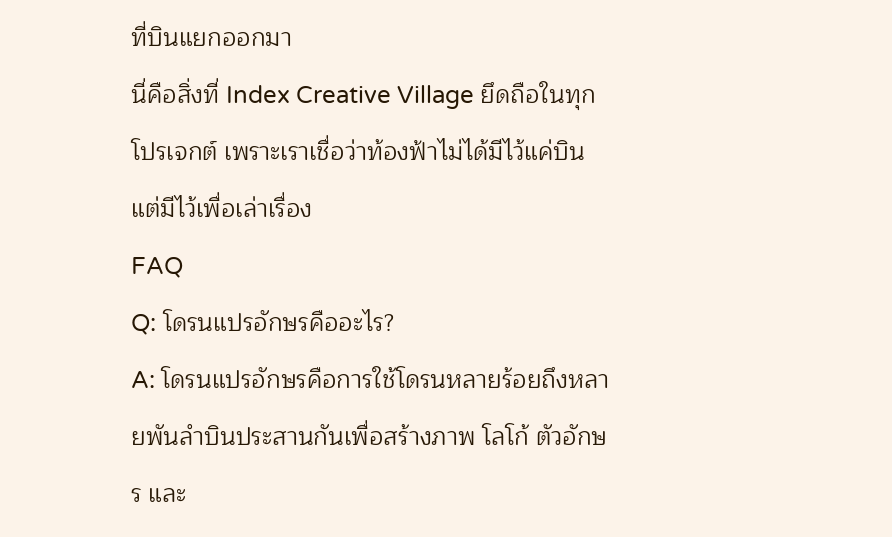ที่บินแยกออกมา
นี่คือสิ่งที่ Index Creative Village ยึดถือในทุกโปรเจกต์ เพราะเราเชื่อว่าท้องฟ้าไม่ได้มีไว้แค่บิน แต่มีไว้เพื่อเล่าเรื่อง
FAQ
Q: โดรนแปรอักษรคืออะไร?
A: โดรนแปรอักษรคือการใช้โดรนหลายร้อยถึงหลายพันลำบินประสานกันเพื่อสร้างภาพ โลโก้ ตัวอักษร และ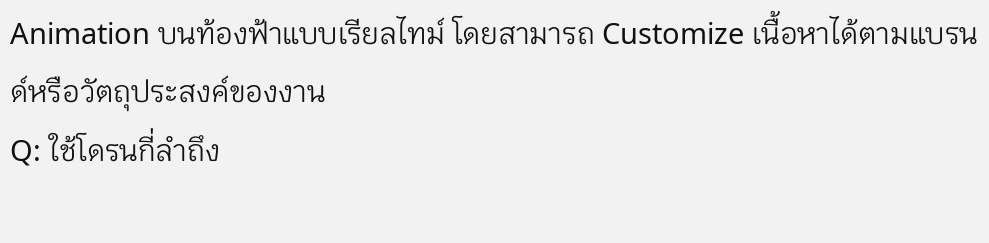Animation บนท้องฟ้าแบบเรียลไทม์ โดยสามารถ Customize เนื้อหาได้ตามแบรนด์หรือวัตถุประสงค์ของงาน
Q: ใช้โดรนกี่ลำถึง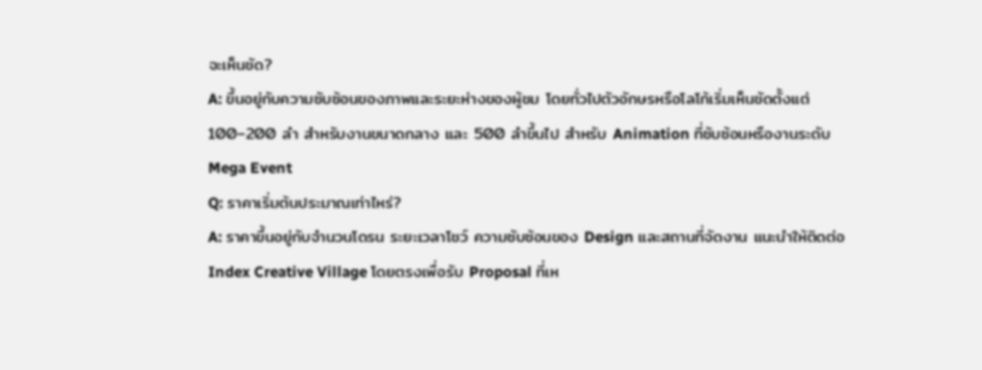จะเห็นชัด?
A: ขึ้นอยู่กับความซับซ้อนของภาพและระยะห่างของผู้ชม โดยทั่วไปตัวอักษรหรือโลโก้เริ่มเห็นชัดตั้งแต่ 100–200 ลำ สำหรับงานขนาดกลาง และ 500 ลำขึ้นไป สำหรับ Animation ที่ซับซ้อนหรืองานระดับ Mega Event
Q: ราคาเริ่มต้นประมาณเท่าไหร่?
A: ราคาขึ้นอยู่กับจำนวนโดรน ระยะเวลาโชว์ ความซับซ้อนของ Design และสถานที่จัดงาน แนะนำให้ติดต่อ Index Creative Village โดยตรงเพื่อรับ Proposal ที่เห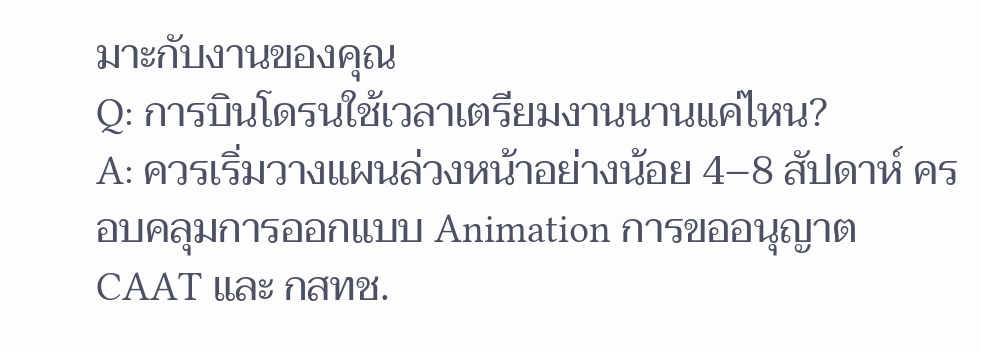มาะกับงานของคุณ
Q: การบินโดรนใช้เวลาเตรียมงานนานแค่ไหน?
A: ควรเริ่มวางแผนล่วงหน้าอย่างน้อย 4–8 สัปดาห์ ครอบคลุมการออกแบบ Animation การขออนุญาต CAAT และ กสทช.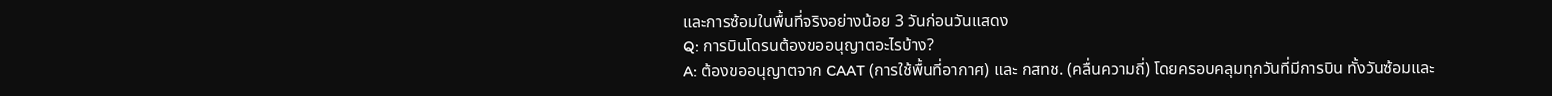และการซ้อมในพื้นที่จริงอย่างน้อย 3 วันก่อนวันแสดง
Q: การบินโดรนต้องขออนุญาตอะไรบ้าง?
A: ต้องขออนุญาตจาก CAAT (การใช้พื้นที่อากาศ) และ กสทช. (คลื่นความถี่) โดยครอบคลุมทุกวันที่มีการบิน ทั้งวันซ้อมและ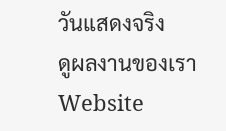วันแสดงจริง
ดูผลงานของเรา
Website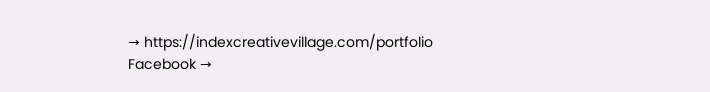→ https://indexcreativevillage.com/portfolio
Facebook →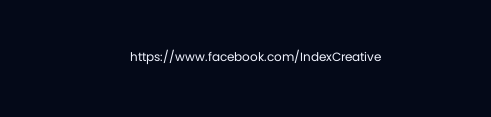https://www.facebook.com/IndexCreative